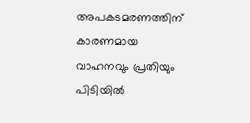അപകടമരണത്തിന് കാരണമായ വാഹനവും പ്രതിയും പിടിയിൽ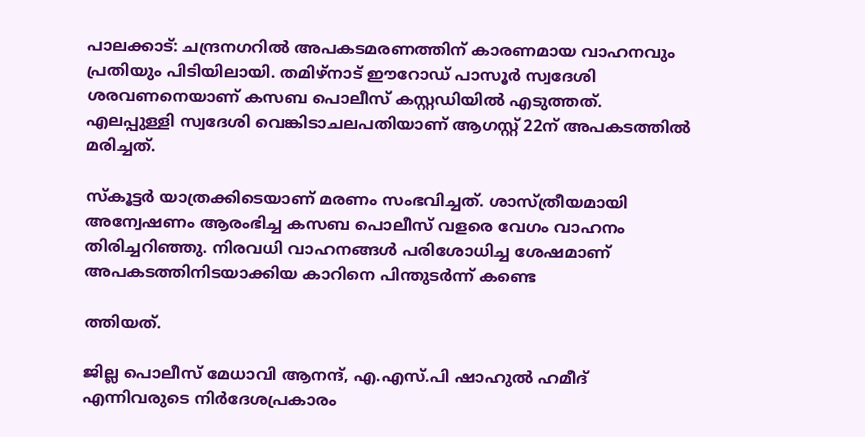പാലക്കാട്: ചന്ദ്രനഗറിൽ അപകടമരണത്തിന് കാരണമായ വാഹനവും പ്രതിയും പിടിയിലായി. തമിഴ്നാട് ഈറോഡ് പാസൂർ സ്വദേശി ശരവണനെയാണ് കസബ പൊലീസ് കസ്റ്റഡിയിൽ എടുത്തത്. എലപ്പുള്ളി സ്വദേശി വെങ്കിടാചലപതിയാണ് ആഗസ്റ്റ് 22ന് അപകടത്തിൽ മരിച്ചത്.

സ്കൂട്ടർ യാത്രക്കിടെയാണ് മരണം സംഭവിച്ചത്. ശാസ്ത്രീയമായി അന്വേഷണം ആരംഭിച്ച കസബ പൊലീസ് വളരെ വേഗം വാഹനം തിരിച്ചറിഞ്ഞു. നിരവധി വാഹനങ്ങൾ പരിശോധിച്ച ശേഷമാണ് അപകടത്തിനിടയാക്കിയ കാറിനെ പിന്തുടർന്ന് കണ്ടെ

ത്തിയത്.

ജില്ല പൊലീസ് മേധാവി ആനന്ദ്, എ.എസ്.പി ഷാഹുൽ ഹമീദ് എന്നിവരുടെ നിർദേശപ്രകാരം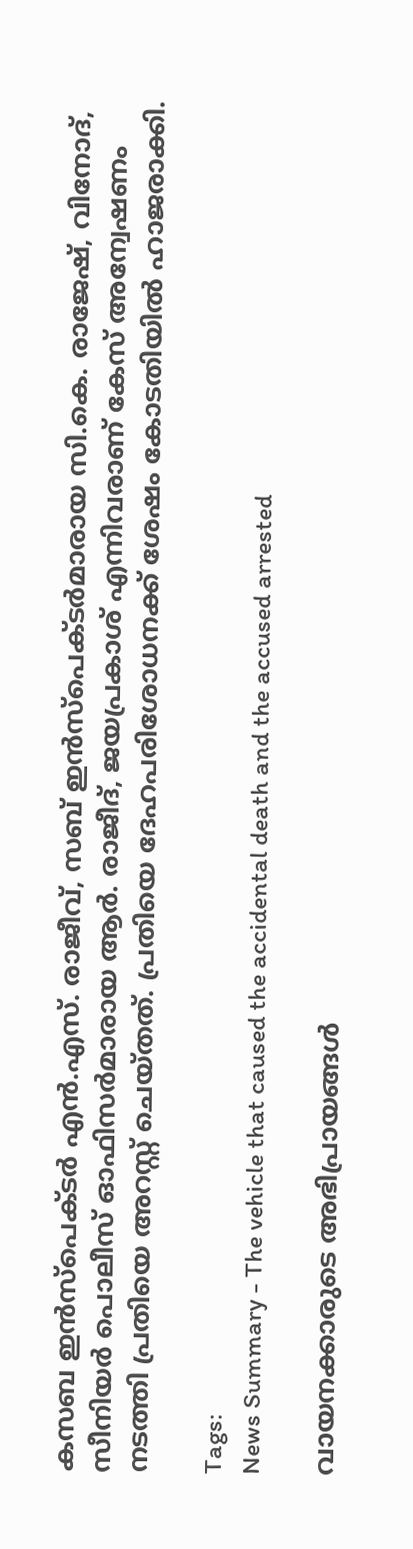കസബ ഇൻസ്പെക്ടർ എൻ.എസ്. രാജീവ്, സബ് ഇൻസ്പെക്ടർമാരായ സി.കെ. രാജേഷ്, വിനോദ്, സീനിയർ പൊലീസ് ഓഫിസർമാരായ ആർ. രാജീദ്, ജയപ്രകാശ് എന്നിവരാണ് കേസ് അന്വേഷണം നടത്തി പ്രതിയെ അറസ്റ്റ് ചെയ്തത്. പ്രതിയെ ദേഹപരിശോധനക്ക് ശേഷം കോടതിയിൽ ഹാജരാക്കി.

Tags:
News Summary - The vehicle that caused the accidental death and the accused arrested

വായനക്കാരുടെ അഭിപ്രായങ്ങള്‍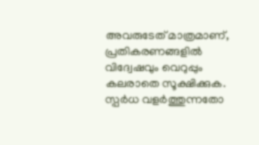അവരുടേത് മാത്രമാണ്, പ്രതികരണങ്ങളിൽ വിദ്വേഷവും വെറുപ്പും കലരാതെ സൂക്ഷിക്കുക. സ്പർധ വളർത്തുന്നതോ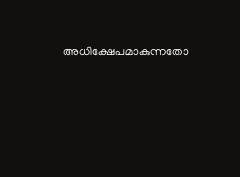അധിക്ഷേപമാകുന്നതോ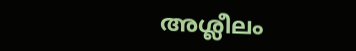അശ്ലീലം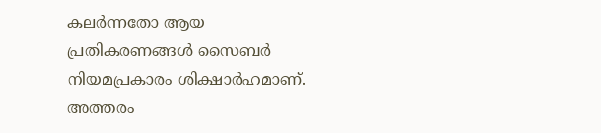കലർന്നതോ ആയ പ്രതികരണങ്ങൾ സൈബർ നിയമപ്രകാരം ശിക്ഷാർഹമാണ്. അത്തരം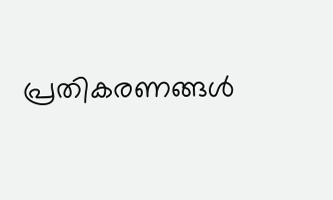പ്രതികരണങ്ങൾ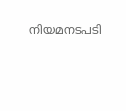നിയമനടപടി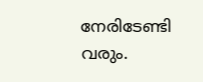നേരിടേണ്ടി വരും.